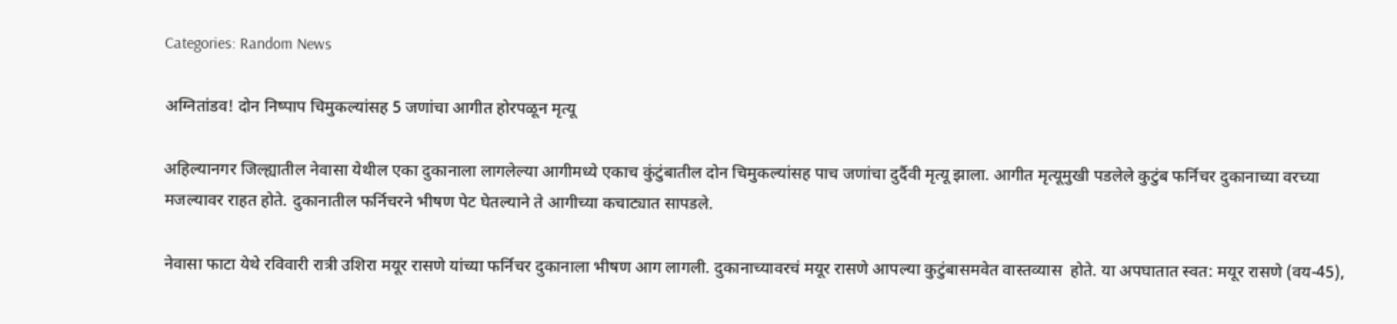Categories: Random News

अग्नितांडव! दोन निष्पाप चिमुकल्यांसह 5 जणांचा आगीत होरपळून मृत्यू

अहिल्यानगर जिल्ह्यातील नेवासा येथील एका दुकानाला लागलेल्या आगीमध्ये एकाच कुंटुंबातील दोन चिमुकल्यांसह पाच जणांचा दुर्दैवी मृत्यू झाला. आगीत मृत्यूमुखी पडलेले कुटुंब फर्निचर दुकानाच्या वरच्या मजल्यावर राहत होते. दुकानातील फर्निचरने भीषण पेट घेतल्याने ते आगीच्या कचाट्यात सापडले.

नेवासा फाटा येथे रविवारी रात्री उशिरा मयूर रासणे यांच्या फर्निचर दुकानाला भीषण आग लागली. दुकानाच्यावरचं मयूर रासणे आपल्या कुटुंबासमवेत वास्तव्यास  होते. या अपघातात स्वत: मयूर रासणे (वय-45),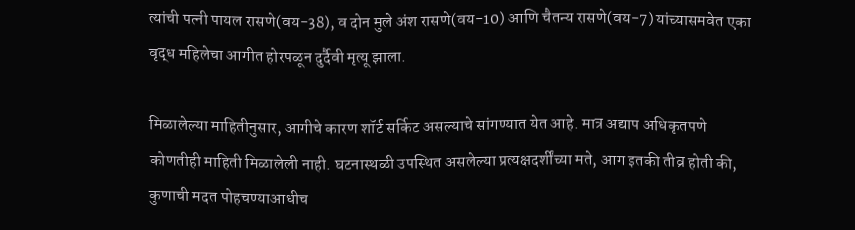त्यांची पत्नी पायल रासणे(वय-38), व दोन मुले अंश रासणे(वय-10) आणि चैतन्य रासणे(वय-7) यांच्यासमवेत एका वृद्ध महिलेचा आगीत होरपळून दुर्दैवी मृत्यू झाला.

मिळालेल्या माहितीनुसार, आगीचे कारण शॉर्ट सर्किट असल्याचे सांगण्यात येत आहे. मात्र अद्याप अधिकृतपणे कोणतीही माहिती मिळालेली नाही. घटनास्थळी उपस्थित असलेल्या प्रत्यक्षदर्शींच्या मते, आग इतकी तीव्र होती की, कुणाची मदत पोहचण्याआधीच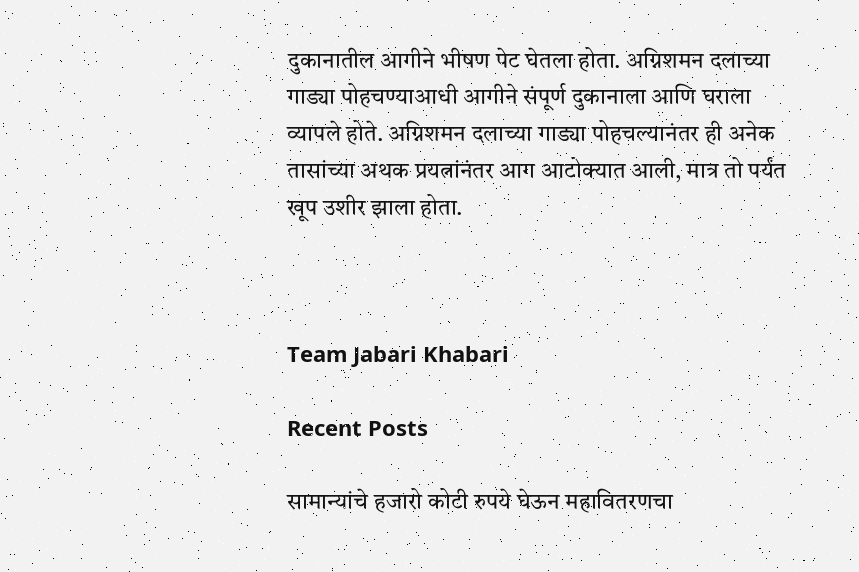दुकानातील आगीने भीषण पेट घेतला होता. अग्निशमन दलाच्या गाड्या पोहचण्याआधी आगीने संपूर्ण दुकानाला आणि घराला व्यापले होते. अग्निशमन दलाच्या गाड्या पोहचल्यानंतर ही अनेक तासांच्या अथक प्रयत्नांनंतर आग आटोक्यात आली, मात्र तो पर्यंत खूप उशीर झाला होता.



Team Jabari Khabari

Recent Posts

सामान्यांचे हजारो कोटी रुपये घेऊन महावितरणचा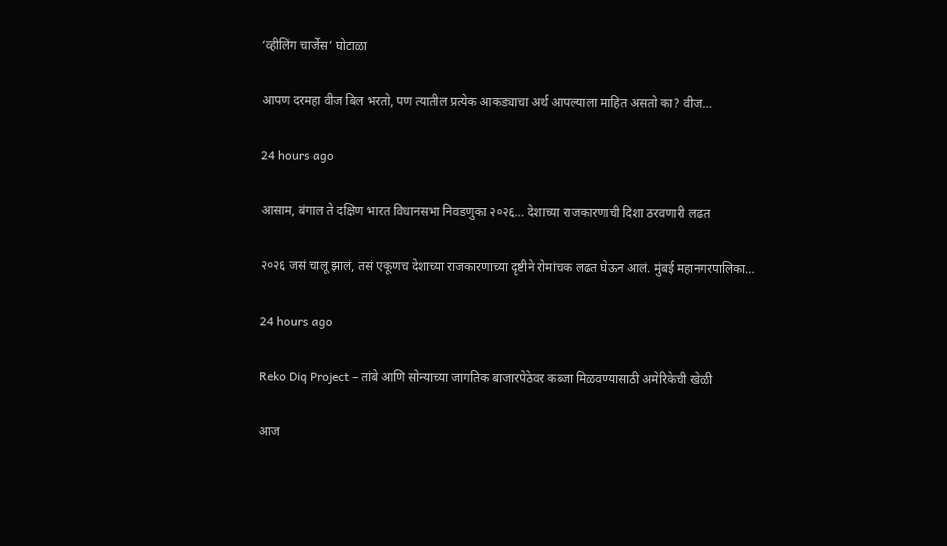‘व्हीलिंग चार्जेस’ घोटाळा

आपण दरमहा वीज बिल भरतो, पण त्यातील प्रत्येक आकड्याचा अर्थ आपल्याला माहित असतो का? वीज…

24 hours ago

आसाम, बंगाल ते दक्षिण भारत विधानसभा निवडणुका २०२६… देशाच्या राजकारणाची दिशा ठरवणारी लढत

२०२६ जसं चालू झालं, तसं एकूणच देशाच्या राजकारणाच्या दृष्टीने रोमांचक लढत घेऊन आलं. मुंबई महानगरपालिका…

24 hours ago

Reko Diq Project – तांबे आणि सोन्याच्या जागतिक बाजारपेठेवर कब्जा मिळवण्यासाठी अमेरिकेची खेळी

आज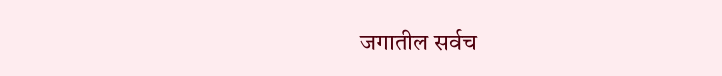जगातील सर्वच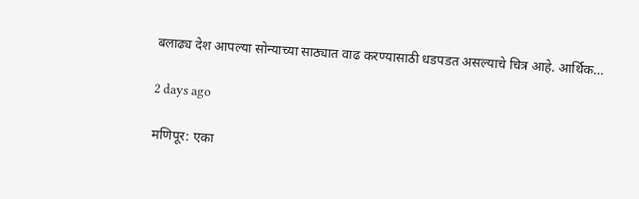बलाढ्य देश आपल्या सोन्याच्या साठ्यात वाढ करण्यासाठी धडपडत असल्याचे चित्र आहे. आर्थिक…

2 days ago

मणिपूर: एका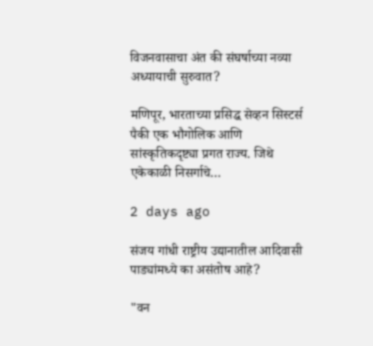विजनवासाचा अंत की संघर्षाच्या नव्या अध्यायाची सुरुवात?

मणिपूर, भारताच्या प्रसिद्ध सेव्हन सिस्टर्स पैकी एक भौगोलिक आणि सांस्कृतिकदृष्ट्या प्रगत राज्य. जिथे एकेकाळी निसर्गाचे…

2 days ago

संजय गांधी राष्ट्रीय उद्यानातील आदिवासी पाड्यांमध्ये का असंतोष आहे?

"वन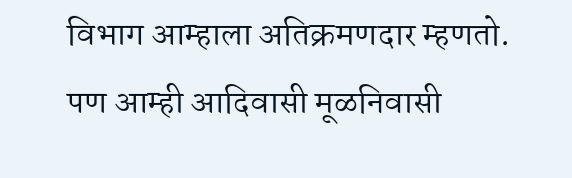विभाग आम्हाला अतिक्रमणदार म्हणतो. पण आम्ही आदिवासी मूळनिवासी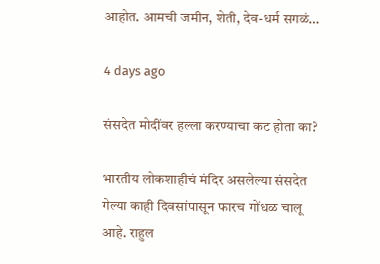आहोत. आमची जमीन, शेती, देव-धर्म सगळं…

4 days ago

संसदेत मोदींवर हल्ला करण्याचा कट होता का?

भारतीय लोकशाहीचं मंदिर असलेल्या संसदेत गेल्या काही दिवसांपासून फारच गोंधळ चालू आहे. राहुल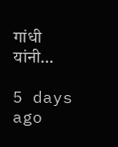गांधी यांनी…

5 days ago